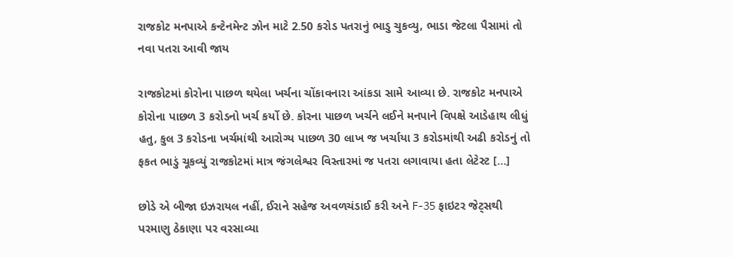રાજકોટ મનપાએ કન્ટેનમેન્ટ ઝોન માટે 2.50 કરોડ પતરાનું ભાડુ ચુકવ્યુ, ભાડા જેટલા પૈસામાં તો નવા પતરા આવી જાય

રાજકોટમાં કોરોના પાછળ થયેલા ખર્ચના ચોંકાવનારા આંકડા સામે આવ્યા છે. રાજકોટ મનપાએ કોરોના પાછળ 3 કરોડનો ખર્ચ કર્યો છે. કોરના પાછળ ખર્ચને લઈને મનપાને વિપક્ષે આડેહાથ લીધું હતુ, કુલ 3 કરોડના ખર્ચમાંથી આરોગ્ય પાછળ 30 લાખ જ ખર્ચાયા 3 કરોડમાંથી અઢી કરોડનું તો ફકત ભાડું ચૂકવ્યું રાજકોટમાં માત્ર જંગલેશ્વર વિસ્તારમાં જ પતરા લગાવાયા હતા લેટેસ્ટ […]

છોડે એ બીજા ઇઝરાયલ નહીં, ઈરાને સહેજ અવળચંડાઈ કરી અને F-35 ફાઇટર જેટ્સથી પરમાણુ ઠેકાણા પર વરસાવ્યા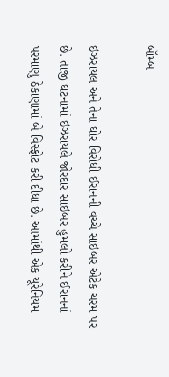બૉમ્બ

ઇઝરાયલ અને તેના ઘોર વિરોધી ઈરાનની વચ્ચે સાઇબર એટેક ચરમ પર છે. તાજી ઘટનામાં ઇઝરાયલે જોરદાર સાઇબર હુમલો કરીને ઈરાનનાં પરમાણુ ઠેકાણામાં બે વિસ્ફોટ કરી દીધા છે. આમાંથી એક યૂરેનિયમ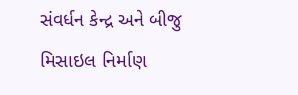સંવર્ધન કેન્દ્ર અને બીજુ મિસાઇલ નિર્માણ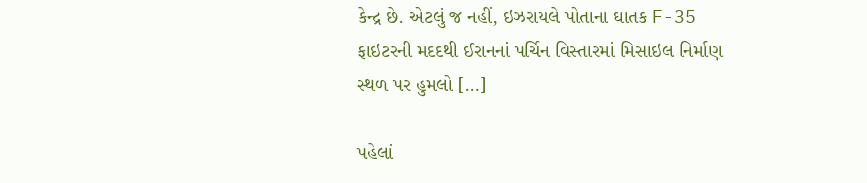કેન્દ્ર છે. એટલું જ નહીં, ઇઝરાયલે પોતાના ઘાતક F-35 ફાઇટરની મદદથી ઈરાનનાં પર્ચિન વિસ્તારમાં મિસાઇલ નિર્માણ સ્થળ પર હુમલો […]

પહેલાં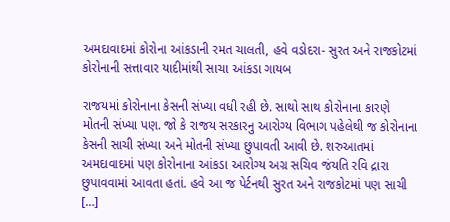અમદાવાદમાં કોરોના આંકડાની રમત ચાલતી, હવે વડોદરા- સુરત અને રાજકોટમાં કોરોનાની સત્તાવાર યાદીમાંથી સાચા આંકડા ગાયબ

રાજયમાં કોરોનાના કેસની સંખ્યા વધી રહી છે. સાથો સાથ કોરોનાના કારણે મોતની સંખ્યા પણ. જો કે રાજય સરકારનુ આરોગ્ય વિભાગ પહેલેથી જ કોરોનાના કેસની સાચી સંખ્યા અને મોતની સંખ્યા છુપાવતી આવી છે. શરુઆતમાં અમદાવાદમાં પણ કોરોનાના આંકડા આરોગ્ય અગ્ર સચિવ જંયતિ રવિ દ્રારા છુપાવવામાં આવતા હતાં. હવે આ જ પેર્ટનથી સુરત અને રાજકોટમાં પણ સાચી […]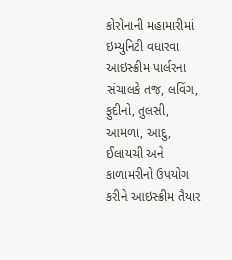કોરોનાની મહામારીમાં ઇમ્યુનિટી વધારવા આઇસ્ક્રીમ પાર્લરના સંચાલકે તજ, લવિંગ, ફુદીનો, તુલસી, આમળા, આદુ, ઈલાયચી અને કાળામરીનો ઉપયોગ કરીને આઇસ્ક્રીમ તૈયાર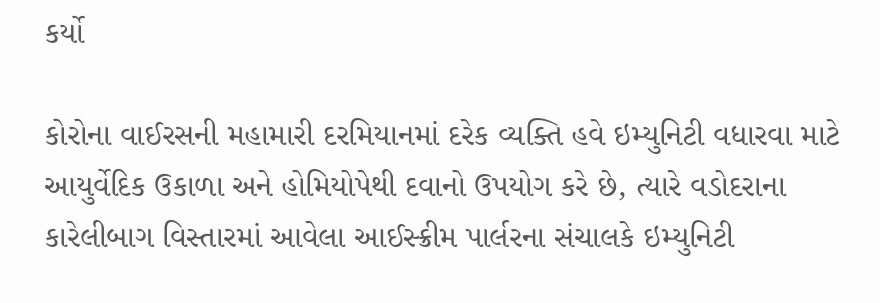કર્યો

કોરોના વાઈરસની મહામારી દરમિયાનમાં દરેક વ્યક્તિ હવે ઇમ્યુનિટી વધારવા માટે આયુર્વેદિક ઉકાળા અને હોમિયોપેથી દવાનો ઉપયોગ કરે છે, ત્યારે વડોદરાના કારેલીબાગ વિસ્તારમાં આવેલા આઈસ્ક્રીમ પાર્લરના સંચાલકે ઇમ્યુનિટી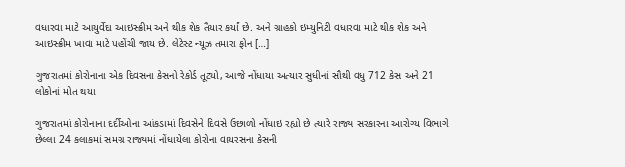વધારવા માટે આયુર્વેદા આઇસ્ક્રીમ અને થીક શેક તૈયાર કર્યાં છે. અને ગ્રાહકો ઇમ્યુનિટી વધારવા માટે થીક શેક અને આઇસ્ક્રીમ ખાવા માટે પહોંચી જાય છે. લેટેસ્ટ ન્યૂઝ તમારા ફોન […]

ગુજરાતમાં કોરોનાના એક દિવસના કેસનો રેકોર્ડ તૂટ્યો, આજે નોંધાયા અત્યાર સુધીનાં સૌથી વધુ 712 કેસ અને 21 લોકોનાં મોત થયા

ગુજરાતમાં કોરોનાના દર્દીઓના આંકડામાં દિવસેને દિવસે ઉછાળો નોંધાઇ રહ્યો છે ત્યારે રાજ્ય સરકારના આરોગ્ય વિભાગે છેલ્લા 24 કલાકમાં સમગ્ર રાજ્યમાં નોંધાયેલા કોરોના વાયરસના કેસની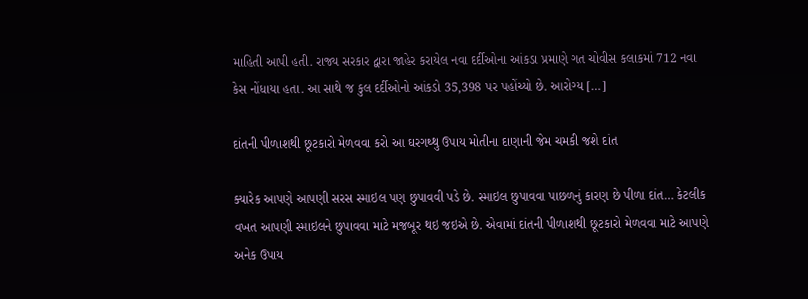માહિતી આપી હતી. રાજ્ય સરકાર દ્વારા જાહેર કરાયેલ નવા દર્દીઓના આંકડા પ્રમાણે ગત ચોવીસ કલાકમાં 712 નવા કેસ નોંધાયા હતા. આ સાથે જ કુલ દર્દીઓનો આંકડો 35,398 પર પહોંચ્યો છે. આરોગ્ય […]

દાંતની પીળાશથી છૂટકારો મેળવવા કરો આ ઘરગથ્થુ ઉપાય મોતીના દાણાની જેમ ચમકી જશે દાંત

ક્યારેક આપણે આપણી સરસ સ્માઇલ પણ છુપાવવી પડે છે. સ્માઇલ છુપાવવા પાછળનું કારણ છે પીળા દાંત… કેટલીક વખત આપણી સ્માઇલને છુપાવવા માટે મજબૂર થઇ જઇએ છે. એવામાં દાંતની પીળાશથી છૂટકારો મેળવવા માટે આપણે અનેક ઉપાય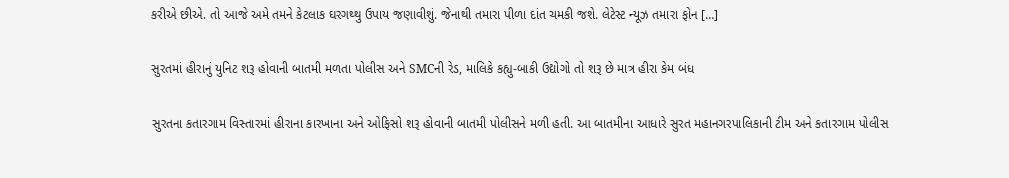કરીએ છીએ. તો આજે અમે તમને કેટલાક ઘરગથ્થુ ઉપાય જણાવીશું. જેનાથી તમારા પીળા દાંત ચમકી જશે. લેટેસ્ટ ન્યૂઝ તમારા ફોન […]

સુરતમાં હીરાનું યુનિટ શરૂ હોવાની બાતમી મળતા પોલીસ અને SMCની રેડ, માલિકે કહ્યુ-બાકી ઉદ્યોગો તો શરૂ છે માત્ર હીરા કેમ બંધ

સુરતના કતારગામ વિસ્તારમાં હીરાના કારખાના અને ઓફિસો શરૂ હોવાની બાતમી પોલીસને મળી હતી. આ બાતમીના આધારે સુરત મહાનગરપાલિકાની ટીમ અને કતારગામ પોલીસ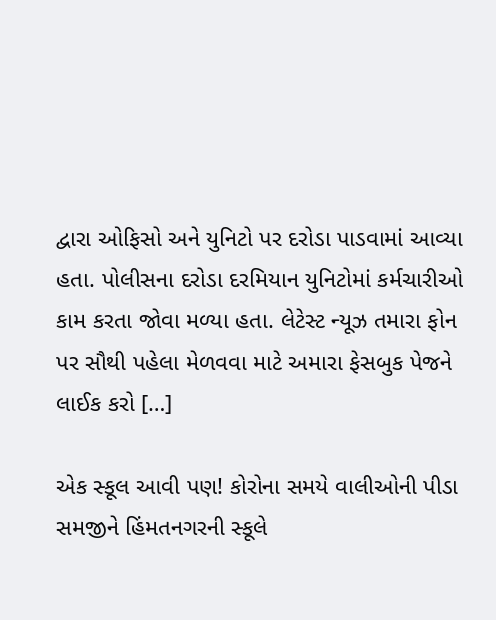દ્વારા ઓફિસો અને યુનિટો પર દરોડા પાડવામાં આવ્યા હતા. પોલીસના દરોડા દરમિયાન યુનિટોમાં કર્મચારીઓ કામ કરતા જોવા મળ્યા હતા. લેટેસ્ટ ન્યૂઝ તમારા ફોન પર સૌથી પહેલા મેળવવા માટે અમારા ફેસબુક પેજને લાઈક કરો […]

એક સ્કૂલ આવી પણ! કોરોના સમયે વાલીઓની પીડા સમજીને હિંમતનગરની સ્કૂલે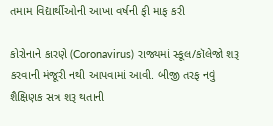તમામ વિદ્યાર્થીઓની આખા વર્ષની ફી માફ કરી

કોરોનાને કારણે (Coronavirus) રાજ્યમાં સ્કૂલ/કૉલેજો શરૂ કરવાની મંજૂરી નથી આપવામાં આવી. બીજી તરફ નવું શૈક્ષિણક સત્ર શરૂ થતાની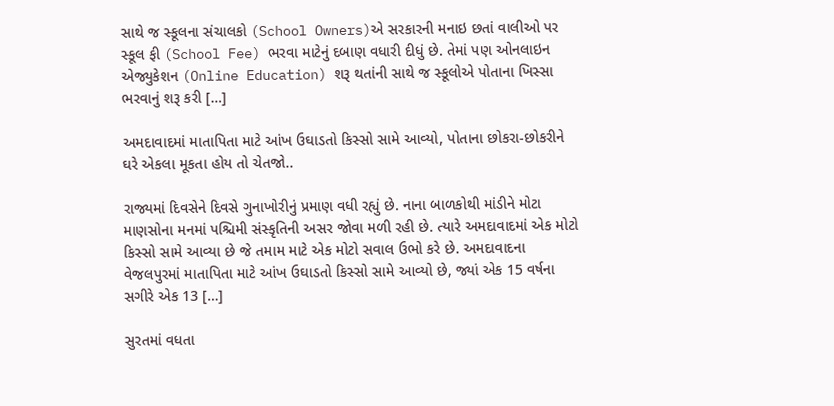સાથે જ સ્કૂલના સંચાલકો (School Owners)એ સરકારની મનાઇ છતાં વાલીઓ પર સ્કૂલ ફી (School Fee) ભરવા માટેનું દબાણ વધારી દીધું છે. તેમાં પણ ઓનલાઇન એજ્યુકેશન (Online Education) શરૂ થતાંની સાથે જ સ્કૂલોએ પોતાના ખિસ્સા ભરવાનું શરૂ કરી […]

અમદાવાદમાં માતાપિતા માટે આંખ ઉઘાડતો કિસ્સો સામે આવ્યો, પોતાના છોકરા-છોકરીને ઘરે એકલા મૂકતા હોય તો ચેતજો..

રાજ્યમાં દિવસેને દિવસે ગુનાખોરીનું પ્રમાણ વધી રહ્યું છે. નાના બાળકોથી માંડીને મોટા માણસોના મનમાં પશ્ચિમી સંસ્કૃતિની અસર જોવા મળી રહી છે. ત્યારે અમદાવાદમાં એક મોટો કિસ્સો સામે આવ્યા છે જે તમામ માટે એક મોટો સવાલ ઉભો કરે છે. અમદાવાદના વેજલપુરમાં માતાપિતા માટે આંખ ઉઘાડતો કિસ્સો સામે આવ્યો છે, જ્યાં એક 15 વર્ષના સગીરે એક 13 […]

સુરતમાં વધતા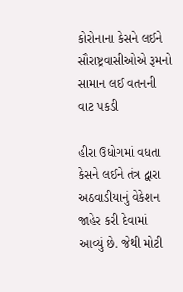કોરોનાના કેસને લઈને સૌરાષ્ટ્રવાસીઓએ રૂમનો સામાન લઈ વતનની વાટ પકડી

હીરા ઉધોગમાં વધતા કેસને લઈને તંત્ર દ્વારા અઠવાડીયાનું વેકેશન જાહેર કરી દેવામાં આવ્યું છે. જેથી મોટી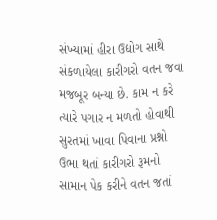સંખ્યામાં હીરા ઉદ્યોગ સાથે સંકળાયેલા કારીગરો વતન જવા મજબૂર બન્યા છે. કામ ન કરે ત્યારે પગાર ન મળતો હોવાથી સુરતમાં ખાવા પિવાના પ્રશ્નો ઉભા થતાં કારીગરો રૂમનો સામાન પેક કરીને વતન જતાં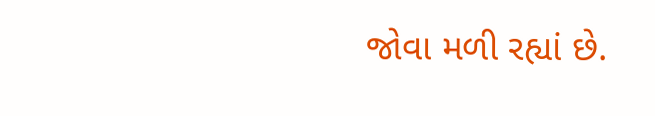જોવા મળી રહ્યાં છે.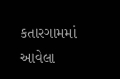કતારગામમાં આવેલા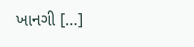ખાનગી […]